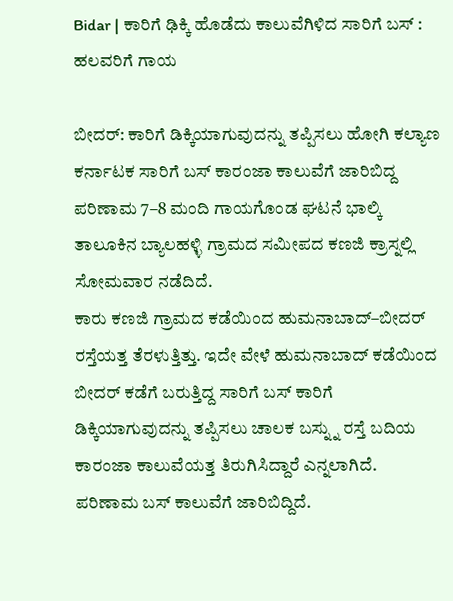Bidar | ಕಾರಿಗೆ ಢಿಕ್ಕಿ ಹೊಡೆದು ಕಾಲುವೆಗಿಳಿದ ಸಾರಿಗೆ ಬಸ್ : ಹಲವರಿಗೆ ಗಾಯ

ಬೀದರ್: ಕಾರಿಗೆ ಡಿಕ್ಕಿಯಾಗುವುದನ್ನು ತಪ್ಪಿಸಲು ಹೋಗಿ ಕಲ್ಯಾಣ ಕರ್ನಾಟಕ ಸಾರಿಗೆ ಬಸ್ ಕಾರಂಜಾ ಕಾಲುವೆಗೆ ಜಾರಿಬಿದ್ದ ಪರಿಣಾಮ 7–8 ಮಂದಿ ಗಾಯಗೊಂಡ ಘಟನೆ ಭಾಲ್ಕಿ ತಾಲೂಕಿನ ಬ್ಯಾಲಹಳ್ಳಿ ಗ್ರಾಮದ ಸಮೀಪದ ಕಣಜಿ ಕ್ರಾಸ್ನಲ್ಲಿ ಸೋಮವಾರ ನಡೆದಿದೆ.
ಕಾರು ಕಣಜಿ ಗ್ರಾಮದ ಕಡೆಯಿಂದ ಹುಮನಾಬಾದ್–ಬೀದರ್ ರಸ್ತೆಯತ್ತ ತೆರಳುತ್ತಿತ್ತು. ಇದೇ ವೇಳೆ ಹುಮನಾಬಾದ್ ಕಡೆಯಿಂದ ಬೀದರ್ ಕಡೆಗೆ ಬರುತ್ತಿದ್ದ ಸಾರಿಗೆ ಬಸ್ ಕಾರಿಗೆ ಡಿಕ್ಕಿಯಾಗುವುದನ್ನು ತಪ್ಪಿಸಲು ಚಾಲಕ ಬಸ್ನ್ನು ರಸ್ತೆ ಬದಿಯ ಕಾರಂಜಾ ಕಾಲುವೆಯತ್ತ ತಿರುಗಿಸಿದ್ದಾರೆ ಎನ್ನಲಾಗಿದೆ. ಪರಿಣಾಮ ಬಸ್ ಕಾಲುವೆಗೆ ಜಾರಿಬಿದ್ದಿದೆ.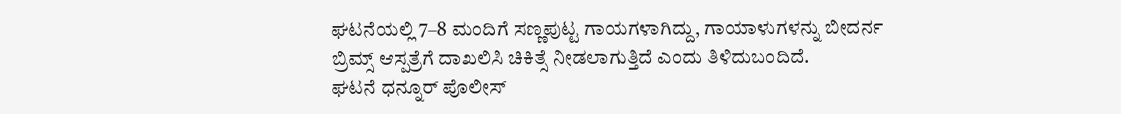ಘಟನೆಯಲ್ಲಿ 7–8 ಮಂದಿಗೆ ಸಣ್ಣಪುಟ್ಟ ಗಾಯಗಳಾಗಿದ್ದು, ಗಾಯಾಳುಗಳನ್ನು ಬೀದರ್ನ ಬ್ರಿಮ್ಸ್ ಆಸ್ಪತ್ರೆಗೆ ದಾಖಲಿಸಿ ಚಿಕಿತ್ಸೆ ನೀಡಲಾಗುತ್ತಿದೆ ಎಂದು ತಿಳಿದುಬಂದಿದೆ.
ಘಟನೆ ಧನ್ನೂರ್ ಪೊಲೀಸ್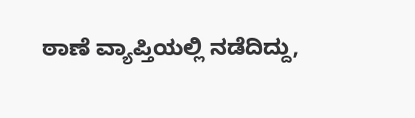ಠಾಣೆ ವ್ಯಾಪ್ತಿಯಲ್ಲಿ ನಡೆದಿದ್ದು,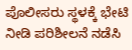ಪೊಲೀಸರು ಸ್ಥಳಕ್ಕೆ ಭೇಟಿ ನೀಡಿ ಪರಿಶೀಲನೆ ನಡೆಸಿ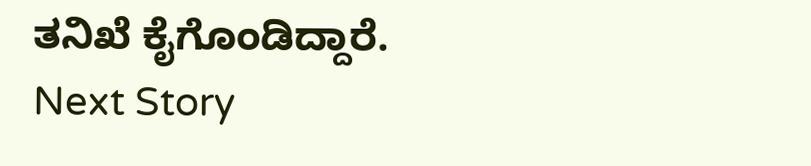ತನಿಖೆ ಕೈಗೊಂಡಿದ್ದಾರೆ.
Next Story